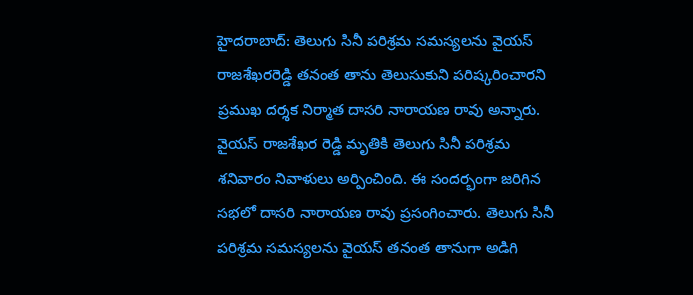హైదరాబాద్: తెలుగు సినీ పరిశ్రమ సమస్యలను వైయస్ రాజశేఖరరెడ్డి తనంత తాను తెలుసుకుని పరిష్కరించారని ప్రముఖ దర్శక నిర్మాత దాసరి నారాయణ రావు అన్నారు. వైయస్ రాజశేఖర రెడ్డి మృతికి తెలుగు సినీ పరిశ్రమ శనివారం నివాళులు అర్పించింది. ఈ సందర్భంగా జరిగిన సభలో దాసరి నారాయణ రావు ప్రసంగించారు. తెలుగు సినీ పరిశ్రమ సమస్యలను వైయస్ తనంత తానుగా అడిగి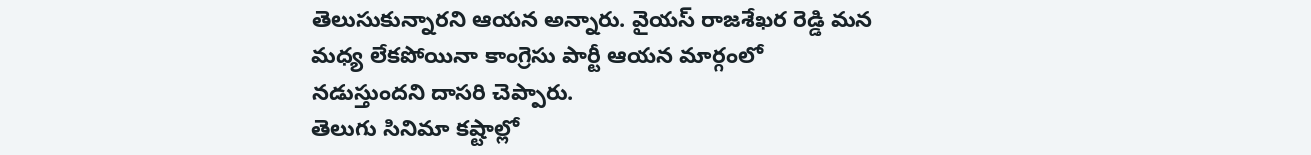తెలుసుకున్నారని ఆయన అన్నారు. వైయస్ రాజశేఖర రెడ్డి మన మధ్య లేకపోయినా కాంగ్రెసు పార్టీ ఆయన మార్గంలో నడుస్తుందని దాసరి చెప్పారు.
తెలుగు సినిమా కష్టాల్లో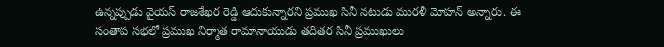ఉన్నప్పుడు వైయస్ రాజశేఖర రెడ్డి ఆదుకున్నారని ప్రముఖ సినీ నటుడు మురళీ మోహన్ అన్నారు. ఈ సంతాప సభలో ప్రముఖ నిర్మాత రామానాయుడు తదితర సినీ ప్రముఖులు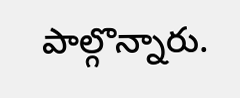పాల్గొన్నారు.